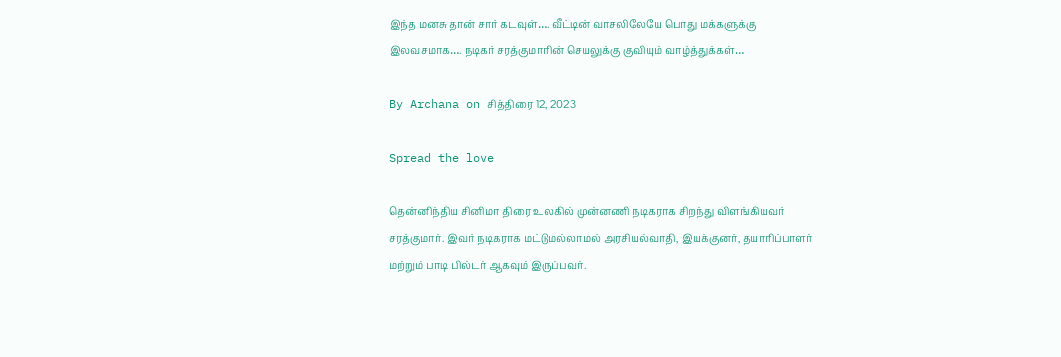இந்த மனசு தான் சார் கடவுள்…. வீட்டின் வாசலிலேயே பொது மக்களுக்கு இலவசமாக…. நடிகர் சரத்குமாரின் செயலுக்கு குவியும் வாழ்த்துக்கள்…

By Archana on சித்திரை 12, 2023

Spread the love

தென்னிந்திய சினிமா திரை உலகில் முன்னணி நடிகராக சிறந்து விளங்கியவர் சரத்குமார். இவர் நடிகராக மட்டுமல்லாமல் அரசியல்வாதி, இயக்குனர், தயாரிப்பாளர் மற்றும் பாடி பில்டர் ஆகவும் இருப்பவர்.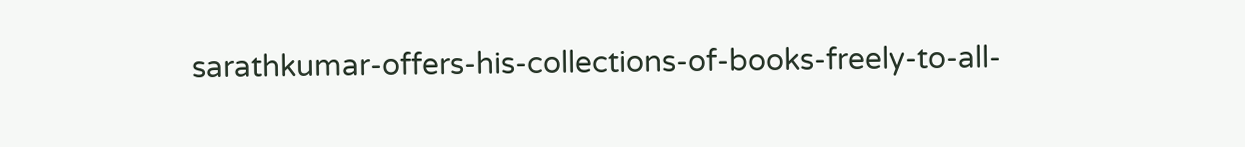sarathkumar-offers-his-collections-of-books-freely-to-all-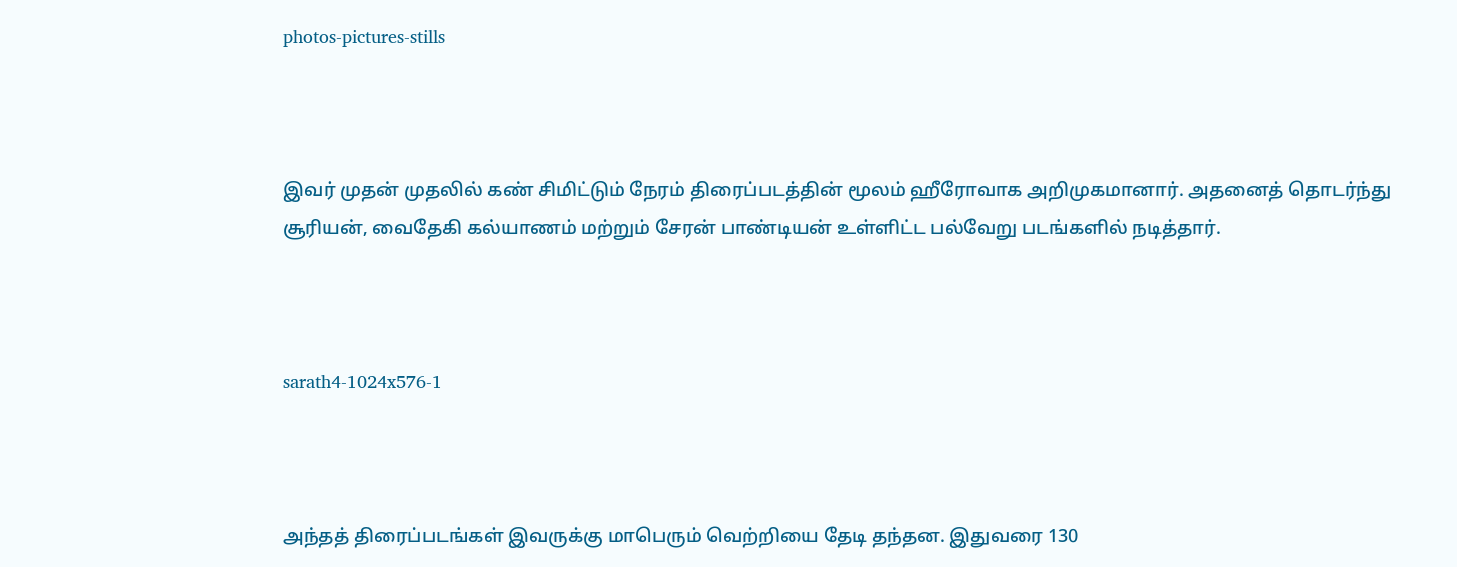photos-pictures-stills



இவர் முதன் முதலில் கண் சிமிட்டும் நேரம் திரைப்படத்தின் மூலம் ஹீரோவாக அறிமுகமானார். அதனைத் தொடர்ந்து சூரியன், வைதேகி கல்யாணம் மற்றும் சேரன் பாண்டியன் உள்ளிட்ட பல்வேறு படங்களில் நடித்தார்.



sarath4-1024x576-1



அந்தத் திரைப்படங்கள் இவருக்கு மாபெரும் வெற்றியை தேடி தந்தன. இதுவரை 130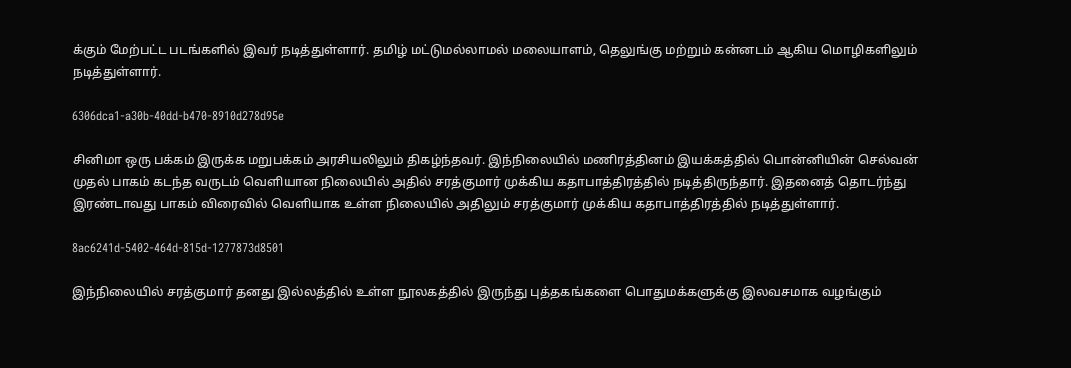க்கும் மேற்பட்ட படங்களில் இவர் நடித்துள்ளார். தமிழ் மட்டுமல்லாமல் மலையாளம், தெலுங்கு மற்றும் கன்னடம் ஆகிய மொழிகளிலும் நடித்துள்ளார்.

6306dca1-a30b-40dd-b470-8910d278d95e

சினிமா ஒரு பக்கம் இருக்க மறுபக்கம் அரசியலிலும் திகழ்ந்தவர். இந்நிலையில் மணிரத்தினம் இயக்கத்தில் பொன்னியின் செல்வன் முதல் பாகம் கடந்த வருடம் வெளியான நிலையில் அதில் சரத்குமார் முக்கிய கதாபாத்திரத்தில் நடித்திருந்தார். இதனைத் தொடர்ந்து இரண்டாவது பாகம் விரைவில் வெளியாக உள்ள நிலையில் அதிலும் சரத்குமார் முக்கிய கதாபாத்திரத்தில் நடித்துள்ளார்.

8ac6241d-5402-464d-815d-1277873d8501

இந்நிலையில் சரத்குமார் தனது இல்லத்தில் உள்ள நூலகத்தில் இருந்து புத்தகங்களை பொதுமக்களுக்கு இலவசமாக வழங்கும்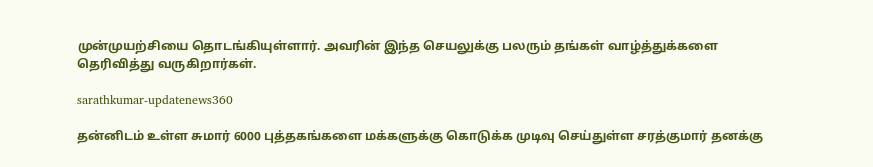முன்முயற்சியை தொடங்கியுள்ளார். அவரின் இந்த செயலுக்கு பலரும் தங்கள் வாழ்த்துக்களை தெரிவித்து வருகிறார்கள்.

sarathkumar-updatenews360

தன்னிடம் உள்ள சுமார் 6000 புத்தகங்களை மக்களுக்கு கொடுக்க முடிவு செய்துள்ள சரத்குமார் தனக்கு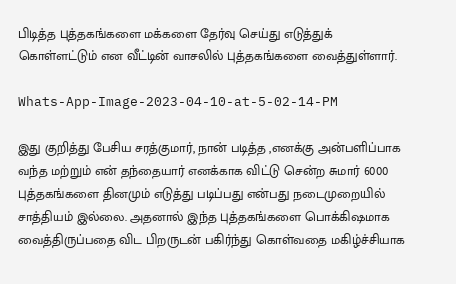பிடித்த புத்தகங்களை மக்களை தேர்வு செய்து எடுத்துக் கொள்ளட்டும் என வீட்டின் வாசலில் புத்தகங்களை வைத்துள்ளார்.

Whats-App-Image-2023-04-10-at-5-02-14-PM

இது குறித்து பேசிய சரத்குமார், நான் படித்த ,எனக்கு அன்பளிப்பாக வந்த மற்றும் என் தந்தையார் எனக்காக விட்டு சென்ற சுமார் 6000 புத்தகங்களை தினமும் எடுத்து படிப்பது என்பது நடைமுறையில் சாத்தியம் இல்லை. அதனால் இந்த புத்தகங்களை பொக்கிஷமாக வைத்திருப்பதை விட பிறருடன் பகிர்ந்து கொள்வதை மகிழ்ச்சியாக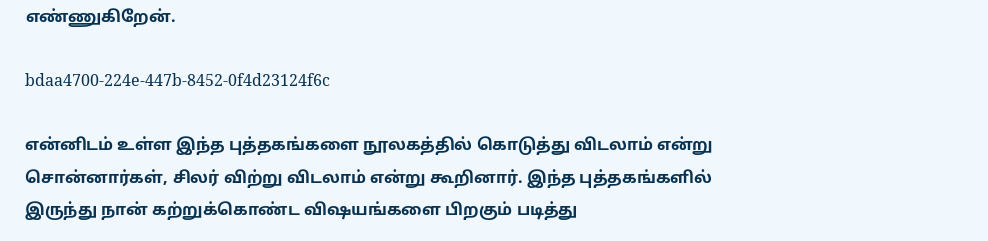எண்ணுகிறேன்.

bdaa4700-224e-447b-8452-0f4d23124f6c

என்னிடம் உள்ள இந்த புத்தகங்களை நூலகத்தில் கொடுத்து விடலாம் என்று சொன்னார்கள், சிலர் விற்று விடலாம் என்று கூறினார். இந்த புத்தகங்களில் இருந்து நான் கற்றுக்கொண்ட விஷயங்களை பிறகும் படித்து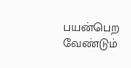பயன்பெற வேண்டும்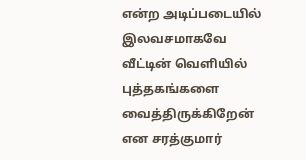என்ற அடிப்படையில் இலவசமாகவே வீட்டின் வெளியில் புத்தகங்களை வைத்திருக்கிறேன் என சரத்குமார்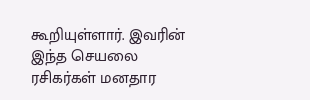கூறியுள்ளார். இவரின் இந்த செயலை ரசிகர்கள் மனதார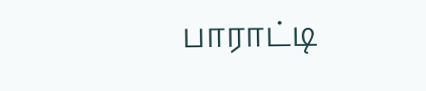பாராட்டி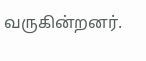வருகின்றனர்.